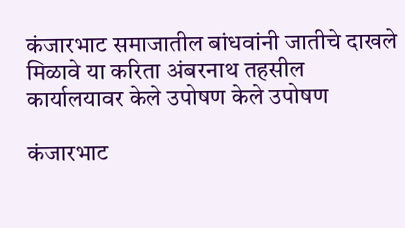कंजारभाट समाजातील बांधवांनी जातीचे दाखले मिळावे या करिता अंबरनाथ तहसील कार्यालयावर केले उपोषण केले उपोषण

कंजारभाट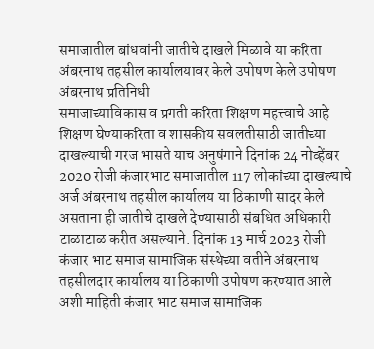समाजातील बांधवांनी जातीचे दाखले मिळावे या करिता अंबरनाथ तहसील कार्यालयावर केले उपोषण केले उपोषण
अंबरनाथ प्रतिनिधी
समाजाच्याविकास व प्रगती करिता शिक्षण महत्त्वाचे आहे शिक्षण घेण्याकरिता व शासकीय सवलतीसाठी जातीच्या दाखल्याची गरज भासते याच अनुषंगाने दिनांक 24 नोव्हेंबर 2020 रोजी कंजारभाट समाजातील 117 लोकांच्या दाखल्याचे अर्ज अंबरनाथ तहसील कार्यालय या ठिकाणी सादर केले असताना ही जातीचे दाखले देण्यासाठी संबधित अधिकारी टाळाटाळ करीत असल्याने. दिनांक 13 मार्च 2023 रोजी कंजार भाट समाज सामाजिक संस्थेच्या वतीने अंबरनाथ तहसीलदार कार्यालय या ठिकाणी उपोषण करण्यात आले अशी माहिती कंजार भाट समाज सामाजिक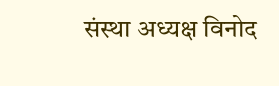संस्था अध्यक्ष विनोद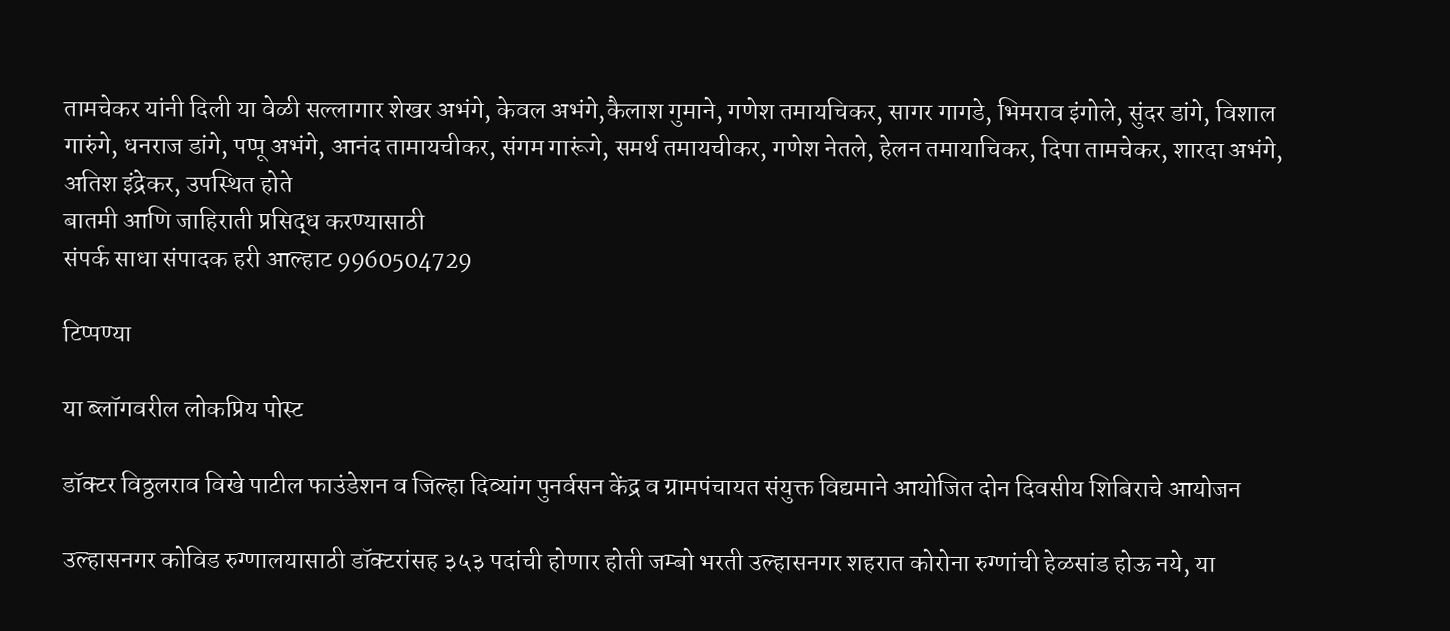तामचेकर यांनी दिली या वेळी सल्लागार शेखर अभंगे, केवल अभंगे,कैलाश गुमाने, गणेश तमायचिकर, सागर गागडे, भिमराव इंगोले, सुंदर डांगे, विशाल गारुंगे, धनराज डांगे, पप्पू अभंगे, आनंद तामायचीकर, संगम गारूंगे, समर्थ तमायचीकर, गणेश नेतले, हेलन तमायाचिकर, दिपा तामचेकर, शारदा अभंगे, अतिश इंद्रेकर, उपस्थित होते
बातमी आणि जाहिराती प्रसिद्ध करण्यासाठी
संपर्क साधा संपादक हरी आल्हाट 9960504729

टिप्पण्या

या ब्लॉगवरील लोकप्रिय पोस्ट

डॉक्टर विठ्ठलराव विखे पाटील फाउंडेशन व जिल्हा दिव्यांग पुनर्वसन केंद्र व ग्रामपंचायत संयुक्त विद्यमाने आयोजित दोन दिवसीय शिबिराचे आयोजन

उल्हासनगर कोविड रुग्णालयासाठी डॉक्टरांसह ३५३ पदांची होणार होती जम्बो भरती उल्हासनगर शहरात कोरोना रुग्णांची हेळसांड होऊ नये, या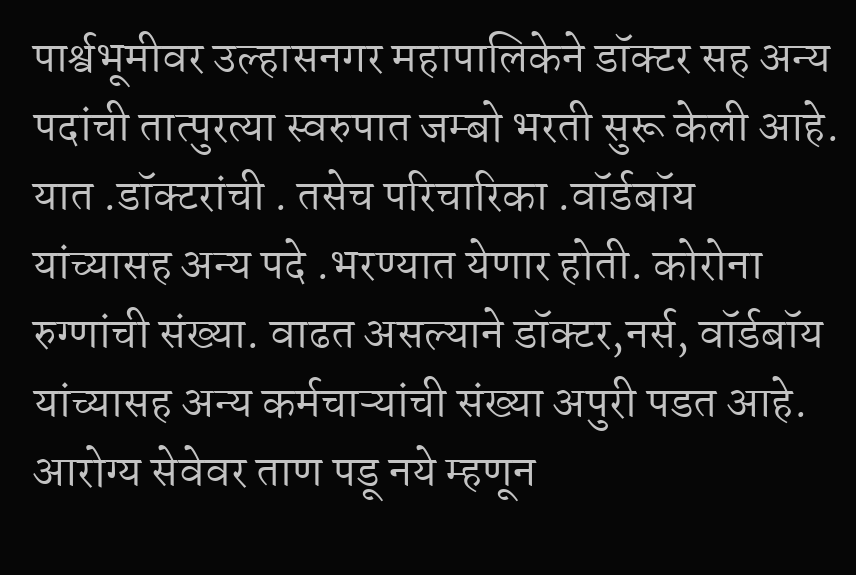पार्श्वभूमीवर उल्हासनगर महापालिकेने डॉक्टर सह अन्य पदांची तात्पुरत्या स्वरुपात जम्बो भरती सुरू केली आहे. यात .डॉक्टरांची . तसेच परिचारिका .वॉर्डबॉय यांच्यासह अन्य पदे .भरण्यात येणार होती. कोरोना रुग्णांची संख्या. वाढत असल्याने डॉक्टर,नर्स, वॉर्डबॉय यांच्यासह अन्य कर्मचाऱ्यांची संख्या अपुरी पडत आहे. आरोग्य सेवेवर ताण पडू नये म्हणून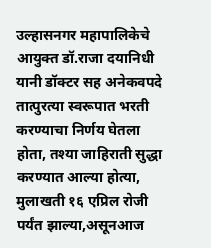उल्हासनगर महापालिकेचे आयुक्त डॉ.राजा दयानिधी यानी डॉक्टर सह अनेकवपदे तात्पुरत्या स्वरूपात भरती करण्याचा निर्णय घेतला होता, तश्या जाहिराती सुद्धा करण्यात आल्या होत्या, मुलाखती १६ एप्रिल रोजी पर्यंत झाल्या,असूनआज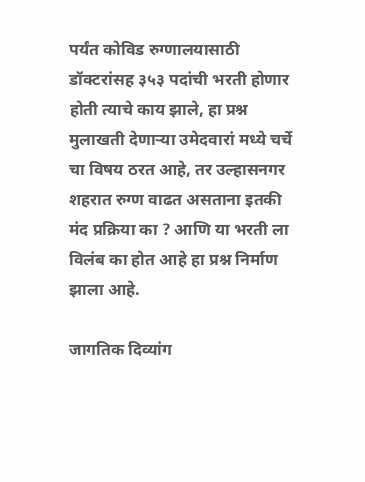पर्यंत कोविड रुग्णालयासाठी डॉक्टरांसह ३५३ पदांची भरती होणार होती त्याचे काय झाले, हा प्रश्न मुलाखती देणाऱ्या उमेदवारां मध्ये चर्चे चा विषय ठरत आहे, तर उल्हासनगर शहरात रुग्ण वाढत असताना इतकी मंद प्रक्रिया का ? आणि या भरती ला विलंब का होत आहे हा प्रश्न निर्माण झाला आहे.

जागतिक दिव्यांग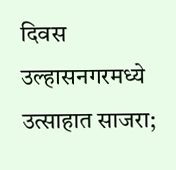दिवस उल्हासनगरमध्ये उत्साहात साजरा;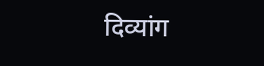दिव्यांग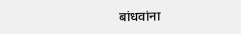बांधवांना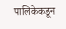पालिकेकडून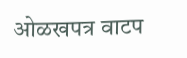ओळखपत्र वाटप